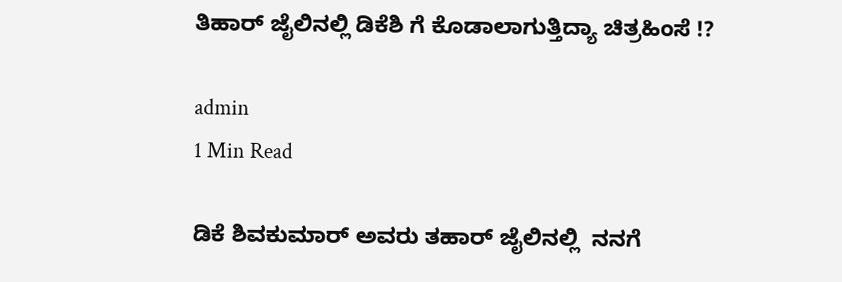ತಿಹಾರ್ ಜೈಲಿನಲ್ಲಿ ಡಿಕೆಶಿ ಗೆ ಕೊಡಾಲಾಗುತ್ತಿದ್ಯಾ ಚಿತ್ರಹಿಂಸೆ !?

admin
1 Min Read

ಡಿಕೆ ಶಿವಕುಮಾರ್ ಅವರು ತಹಾರ್ ಜೈಲಿನಲ್ಲಿ  ನನಗೆ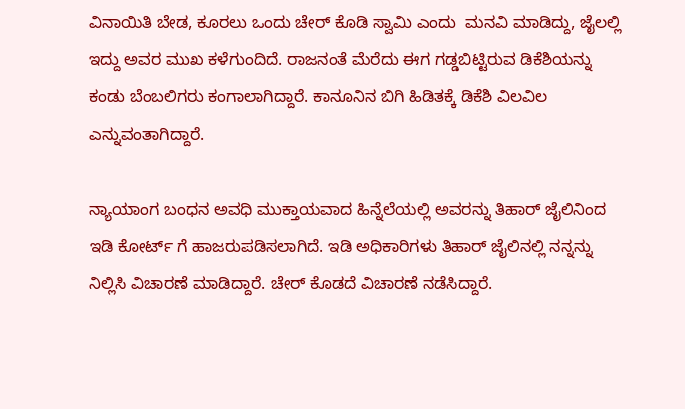ವಿನಾಯಿತಿ ಬೇಡ, ಕೂರಲು ಒಂದು ಚೇರ್ ಕೊಡಿ ಸ್ವಾಮಿ ಎಂದು  ಮನವಿ ಮಾಡಿದ್ದು, ಜೈಲಲ್ಲಿ ಇದ್ದು ಅವರ ಮುಖ ಕಳೆಗುಂದಿದೆ. ರಾಜನಂತೆ ಮೆರೆದು ಈಗ ಗಡ್ಡಬಿಟ್ಟಿರುವ ಡಿಕೆಶಿಯನ್ನು ಕಂಡು ಬೆಂಬಲಿಗರು ಕಂಗಾಲಾಗಿದ್ದಾರೆ. ಕಾನೂನಿನ ಬಿಗಿ ಹಿಡಿತಕ್ಕೆ ಡಿಕೆಶಿ ವಿಲವಿಲ ಎನ್ನುವಂತಾಗಿದ್ದಾರೆ.

ನ್ಯಾಯಾಂಗ ಬಂಧನ ಅವಧಿ ಮುಕ್ತಾಯವಾದ ಹಿನ್ನೆಲೆಯಲ್ಲಿ ಅವರನ್ನು ತಿಹಾರ್ ಜೈಲಿನಿಂದ ಇಡಿ ಕೋರ್ಟ್ ಗೆ ಹಾಜರುಪಡಿಸಲಾಗಿದೆ. ಇಡಿ ಅಧಿಕಾರಿಗಳು ತಿಹಾರ್ ಜೈಲಿನಲ್ಲಿ ನನ್ನನ್ನು ನಿಲ್ಲಿಸಿ ವಿಚಾರಣೆ ಮಾಡಿದ್ದಾರೆ. ಚೇರ್ ಕೊಡದೆ ವಿಚಾರಣೆ ನಡೆಸಿದ್ದಾರೆ.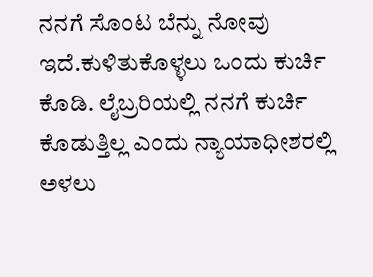ನನಗೆ ಸೊಂಟ ಬೆನ್ನು ನೋವು ಇದೆ.ಕುಳಿತುಕೊಳ್ಳಲು ಒಂದು ಕುರ್ಚಿ ಕೊಡಿ. ಲೈಬ್ರರಿಯಲ್ಲಿ ನನಗೆ ಕುರ್ಚಿ ಕೊಡುತ್ತಿಲ್ಲ ಎಂದು ನ್ಯಾಯಾಧೀಶರಲ್ಲಿ ಅಳಲು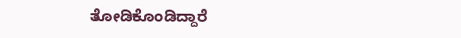ತೋಡಿಕೊಂಡಿದ್ದಾರೆ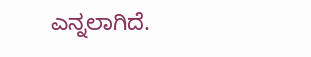ಎನ್ನಲಾಗಿದೆ.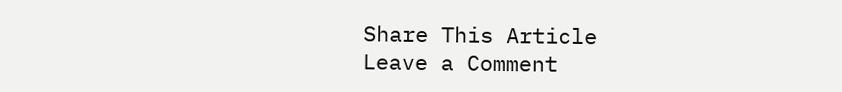Share This Article
Leave a Comment